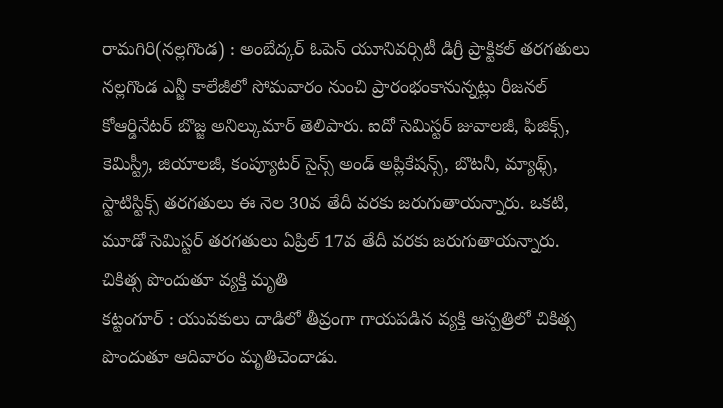రామగిరి(నల్లగొండ) : అంబేద్కర్ ఓపెన్ యూనివర్సిటీ డిగ్రీ ప్రాక్టికల్ తరగతులు నల్లగొండ ఎన్జీ కాలేజీలో సోమవారం నుంచి ప్రారంభంకానున్నట్లు రీజనల్ కోఆర్డినేటర్ బొజ్జ అనిల్కుమార్ తెలిపారు. ఐదో సెమిస్టర్ జువాలజీ, ఫిజిక్స్, కెమిస్ట్రీ, జియాలజీ, కంప్యూటర్ సైన్స్ అండ్ అప్లికేషన్స్, బొటనీ, మ్యాథ్స్, స్టాటిస్టిక్స్ తరగతులు ఈ నెల 30వ తేదీ వరకు జరుగుతాయన్నారు. ఒకటి, మూడో సెమిస్టర్ తరగతులు ఏప్రిల్ 17వ తేదీ వరకు జరుగుతాయన్నారు.
చికిత్స పొందుతూ వ్యక్తి మృతి
కట్టంగూర్ : యువకులు దాడిలో తీవ్రంగా గాయపడిన వ్యక్తి ఆస్పత్రిలో చికిత్స పొందుతూ ఆదివారం మృతిచెందాడు.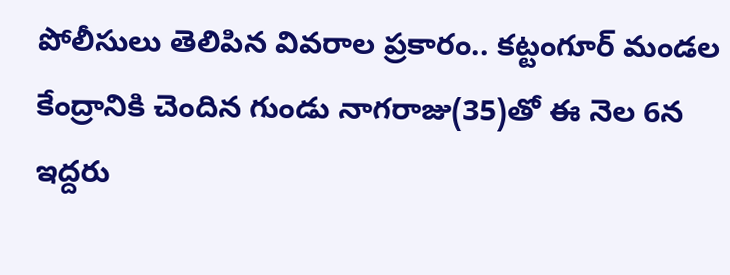పోలీసులు తెలిపిన వివరాల ప్రకారం.. కట్టంగూర్ మండల కేంద్రానికి చెందిన గుండు నాగరాజు(35)తో ఈ నెల 6న ఇద్దరు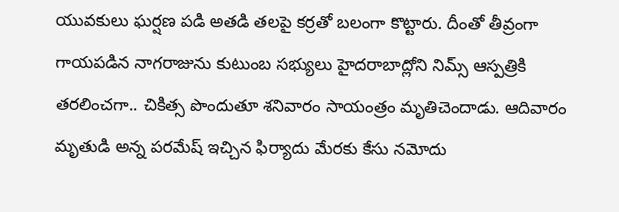యువకులు ఘర్షణ పడి అతడి తలపై కర్రతో బలంగా కొట్టారు. దీంతో తీవ్రంగా గాయపడిన నాగరాజును కుటుంబ సభ్యులు హైదరాబాద్లోని నిమ్స్ ఆస్పత్రికి తరలించగా.. చికిత్స పొందుతూ శనివారం సాయంత్రం మృతిచెందాడు. ఆదివారం మృతుడి అన్న పరమేష్ ఇచ్చిన ఫిర్యాదు మేరకు కేసు నమోదు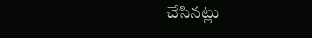చేసినట్లు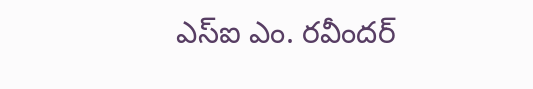ఎస్ఐ ఎం. రవీందర్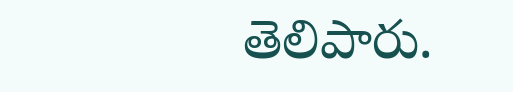తెలిపారు.